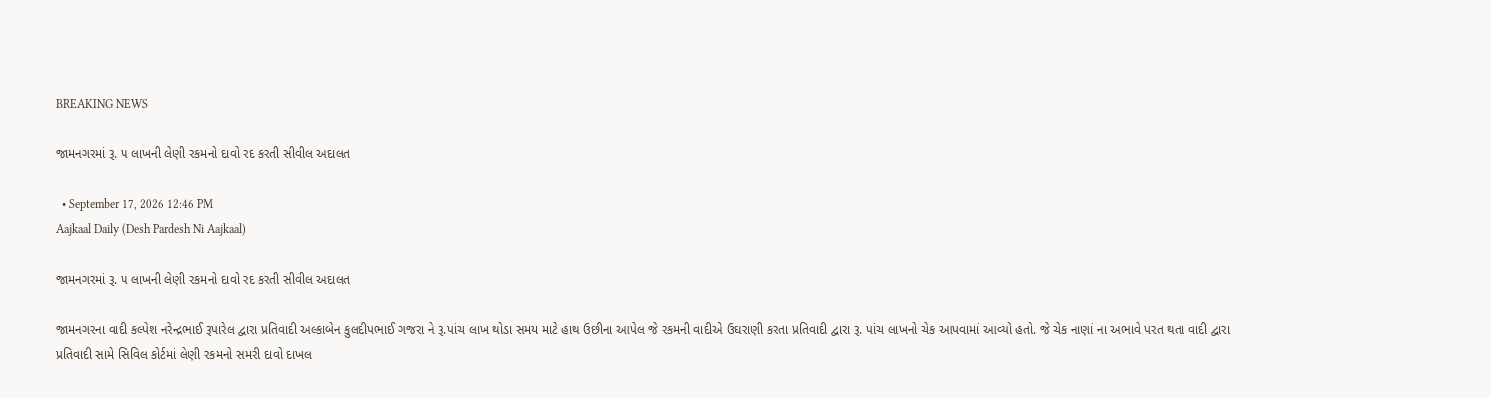BREAKING NEWS

જામનગરમાં રૂ. ૫ લાખની લેણી રકમનો દાવો રદ કરતી સીવીલ અદાલત

  • September 17, 2026 12:46 PM
Aajkaal Daily (Desh Pardesh Ni Aajkaal)

જામનગરમાં રૂ. ૫ લાખની લેણી રકમનો દાવો રદ કરતી સીવીલ અદાલત

જામનગરના વાદી કલ્પેશ નરેન્દ્રભાઈ રૂપારેલ દ્વારા પ્રતિવાદી અલ્કાબેન કુલદીપભાઈ ગજરા ને રૂ.પાંચ લાખ થોડા સમય માટે હાથ ઉછીના આપેલ જે રકમની વાદીએ ઉઘરાણી કરતા પ્રતિવાદી દ્વારા રૂ. પાંચ લાખનો ચેક આપવામાં આવ્યો હતો. જે ચેક નાણાં ના અભાવે પરત થતા વાદી દ્વારા પ્રતિવાદી સામે સિવિલ કોર્ટમાં લેણી રકમનો સમરી દાવો દાખલ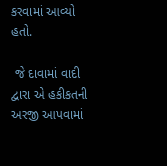કરવામાં આવ્યો હતો.

 જે દાવામાં વાદી દ્વારા એ હકીકતની અરજી આપવામાં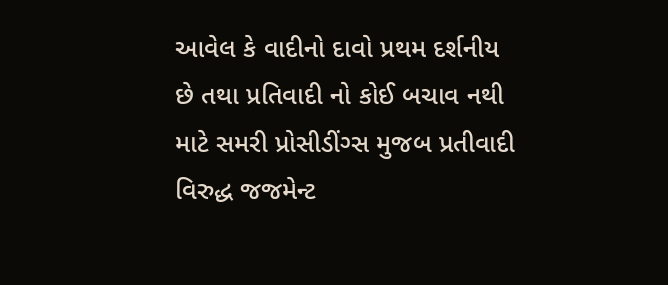આવેલ કે વાદીનો દાવો પ્રથમ દર્શનીય છે તથા પ્રતિવાદી નો કોઈ બચાવ નથી માટે સમરી પ્રોસીડીંગ્સ મુજબ પ્રતીવાદી વિરુદ્ધ જજમેન્ટ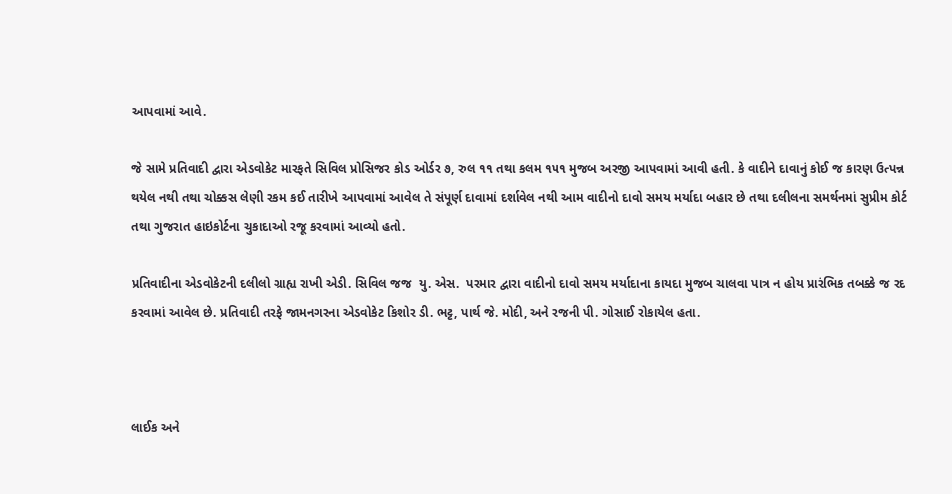આપવામાં આવે.

જે સામે પ્રતિવાદી દ્વારા એડવોકેટ મારફતે સિવિલ પ્રોસિજર કોડ ઓર્ડર ૭, રુલ ૧૧ તથા કલમ ૧૫૧ મુજબ અરજી આપવામાં આવી હતી. કે વાદીને દાવાનું કોઈ જ કારણ ઉત્પન્ન થયેલ નથી તથા ચોક્કસ લેણી રકમ કઈ તારીખે આપવામાં આવેલ તે સંપૂર્ણ દાવામાં દર્શાવેલ નથી આમ વાદીનો દાવો સમય મર્યાદા બહાર છે તથા દલીલના સમર્થનમાં સુપ્રીમ કોર્ટ તથા ગુજરાત હાઇકોર્ટના ચુકાદાઓ રજૂ કરવામાં આવ્યો હતો.

પ્રતિવાદીના એડવોકેટની દલીલો ગ્રાહ્ય રાખી એડી. સિવિલ જજ  યુ. એસ.  પરમાર દ્વારા વાદીનો દાવો સમય મર્યાદાના કાયદા મુજબ ચાલવા પાત્ર ન હોય પ્રારંભિક તબક્કે જ રદ કરવામાં આવેલ છે. પ્રતિવાદી તરફે જામનગરના એડવોકેટ કિશોર ડી. ભટ્ટ, પાર્થ જે. મોદી, અને રજની પી. ગોસાઈ રોકાયેલ હતા.



લાઈક અને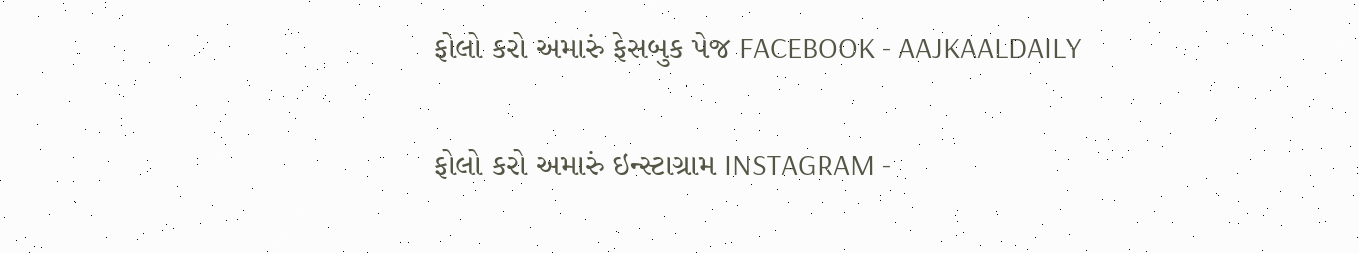ફોલો કરો અમારું ફેસબુક પેજ FACEBOOK - AAJKAALDAILY


ફોલો કરો અમારું ઇન્સ્ટાગ્રામ INSTAGRAM -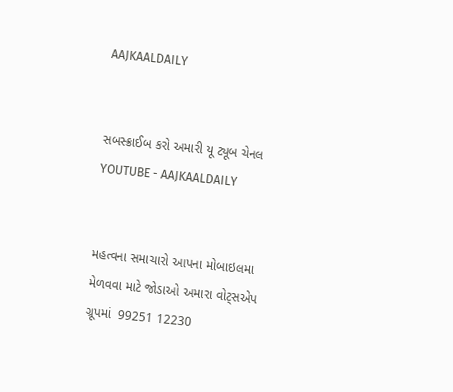AAJKAALDAILY


સબસ્ક્રાઈબ કરો અમારી યૂ ટ્યૂબ ચેનલ YOUTUBE - AAJKAALDAILY


મહત્વના સમાચારો આપના મોબાઇલમા મેળવવા માટે જોડાઓ અમારા વોટ્સએપ ગ્રૂપમાં  99251 12230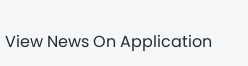View News On Application